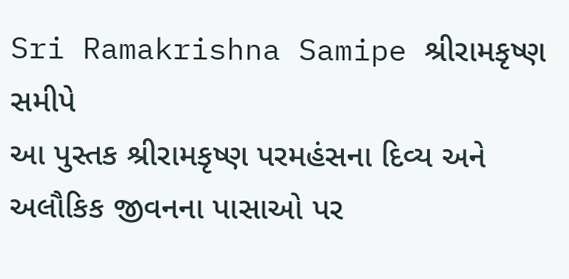Sri Ramakrishna Samipe શ્રીરામકૃષ્ણ સમીપે
આ પુસ્તક શ્રીરામકૃષ્ણ પરમહંસના દિવ્ય અને અલૌકિક જીવનના પાસાઓ પર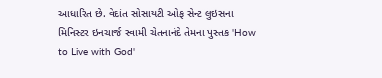આધારિત છે. વેદાંત સોસાયટી ઓફ સેન્ટ લુઇસના મિનિસ્ટર ઇનચાર્જ સ્વામી ચેતનાનંદે તેમના પુસ્તક 'How to Live with God'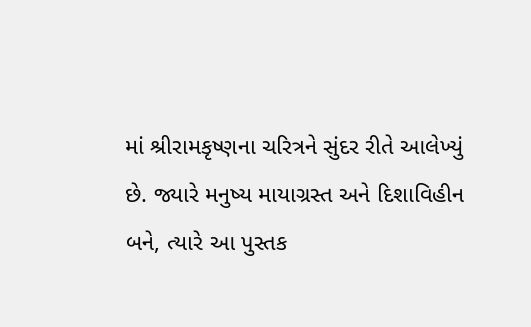માં શ્રીરામકૃષ્ણના ચરિત્રને સુંદર રીતે આલેખ્યું છે. જ્યારે મનુષ્ય માયાગ્રસ્ત અને દિશાવિહીન બને, ત્યારે આ પુસ્તક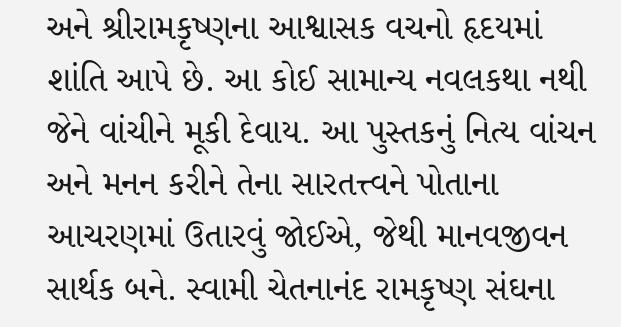અને શ્રીરામકૃષ્ણના આશ્વાસક વચનો હૃદયમાં શાંતિ આપે છે. આ કોઈ સામાન્ય નવલકથા નથી જેને વાંચીને મૂકી દેવાય. આ પુસ્તકનું નિત્ય વાંચન અને મનન કરીને તેના સારતત્ત્વને પોતાના આચરણમાં ઉતારવું જોઈએ, જેથી માનવજીવન સાર્થક બને. સ્વામી ચેતનાનંદ રામકૃષ્ણ સંઘના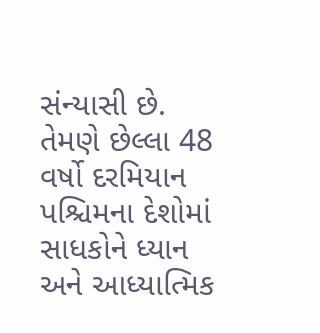સંન્યાસી છે. તેમણે છેલ્લા 48 વર્ષો દરમિયાન પશ્ચિમના દેશોમાં સાધકોને ધ્યાન અને આધ્યાત્મિક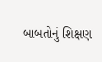બાબતોનું શિક્ષણ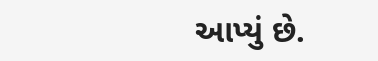આપ્યું છે.